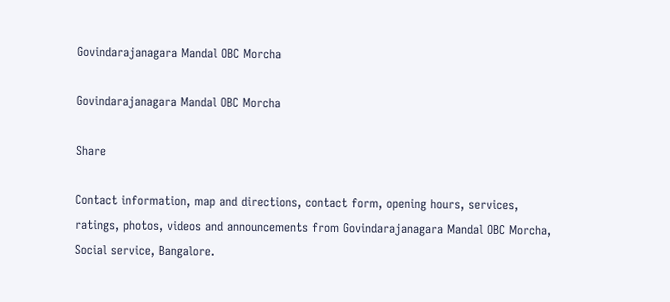Govindarajanagara Mandal OBC Morcha

Govindarajanagara Mandal OBC Morcha

Share

Contact information, map and directions, contact form, opening hours, services, ratings, photos, videos and announcements from Govindarajanagara Mandal OBC Morcha, Social service, Bangalore.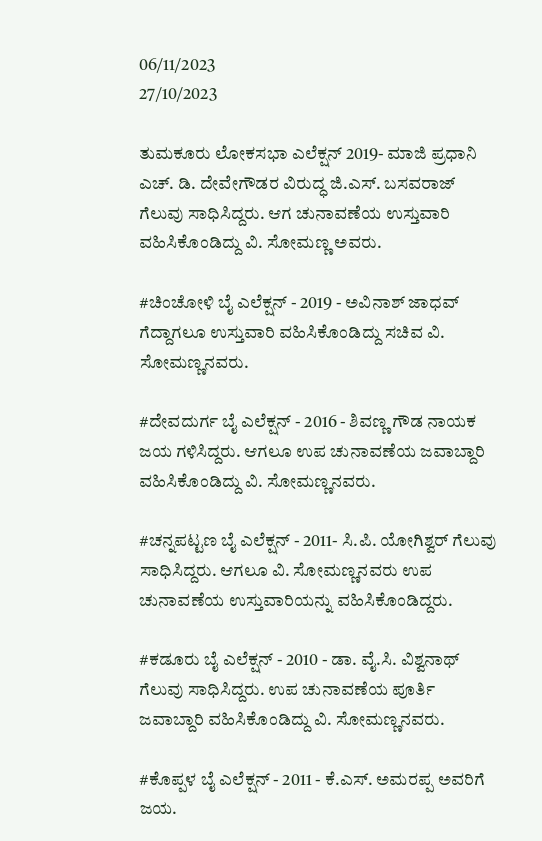06/11/2023
27/10/2023

ತುಮಕೂರು ಲೋಕಸಭಾ ಎಲೆಕ್ಷನ್ 2019- ಮಾಜಿ ಪ್ರಧಾನಿ ಎಚ್. ಡಿ. ದೇವೇಗೌಡರ ವಿರುದ್ಧ ಜಿ.ಎಸ್. ಬಸವರಾಜ್ ಗೆಲುವು ಸಾಧಿಸಿದ್ದರು. ಆಗ ಚುನಾವಣೆಯ ಉಸ್ತುವಾರಿ ವಹಿಸಿಕೊಂಡಿದ್ದು ವಿ. ಸೋಮಣ್ಣ ಅವರು.

#ಚಿಂಚೋಳಿ ಬೈ ಎಲೆಕ್ಷನ್ - 2019 - ಅವಿನಾಶ್ ಜಾಧವ್ ಗೆದ್ದಾಗಲೂ ಉಸ್ತುವಾರಿ ವಹಿಸಿಕೊಂಡಿದ್ದು ಸಚಿವ ವಿ. ಸೋಮಣ್ಣನವರು.

#ದೇವದುರ್ಗ ಬೈ ಎಲೆಕ್ಷನ್ - 2016 - ಶಿವಣ್ಣ ಗೌಡ ನಾಯಕ ಜಯ ಗಳಿಸಿದ್ದರು. ಆಗಲೂ ಉಪ ಚುನಾವಣೆಯ ಜವಾಬ್ದಾರಿ ವಹಿಸಿಕೊಂಡಿದ್ದು ವಿ. ಸೋಮಣ್ಣನವರು.

#ಚನ್ನಪಟ್ಟಣ ಬೈ ಎಲೆಕ್ಷನ್ - 2011- ಸಿ.ಪಿ. ಯೋಗಿಶ್ವರ್ ಗೆಲುವು ಸಾಧಿಸಿದ್ದರು. ಆಗಲೂ ವಿ. ಸೋಮಣ್ಣನವರು ಉಪ ಚುನಾವಣೆಯ ಉಸ್ತುವಾರಿಯನ್ನು ವಹಿಸಿಕೊಂಡಿದ್ದರು.

#ಕಡೂರು ಬೈ ಎಲೆಕ್ಷನ್ - 2010 - ಡಾ. ವೈ.ಸಿ. ವಿಶ್ವನಾಥ್ ಗೆಲುವು ಸಾಧಿಸಿದ್ದರು. ಉಪ ಚುನಾವಣೆಯ ಪೂರ್ತಿ ಜವಾಬ್ದಾರಿ ವಹಿಸಿಕೊಂಡಿದ್ದು ವಿ. ಸೋಮಣ್ಣನವರು.

#ಕೊಪ್ಪಳ ಬೈ ಎಲೆಕ್ಷನ್ - 2011 - ಕೆ.ಎಸ್. ಅಮರಪ್ಪ ಅವರಿಗೆ ಜಯ.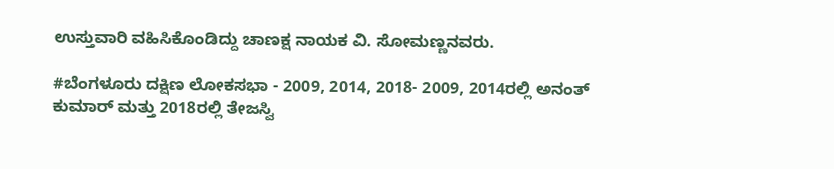ಉಸ್ತುವಾರಿ ವಹಿಸಿಕೊಂಡಿದ್ದು ಚಾಣಕ್ಷ ನಾಯಕ ವಿ. ಸೋಮಣ್ಣನವರು.

#ಬೆಂಗಳೂರು ದಕ್ಷಿಣ ಲೋಕಸಭಾ - 2009, 2014, 2018- 2009, 2014ರಲ್ಲಿ ಅನಂತ್ ಕುಮಾರ್ ಮತ್ತು 2018ರಲ್ಲಿ ತೇಜಸ್ವಿ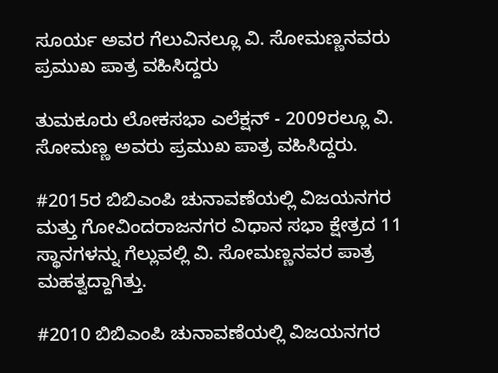ಸೂರ್ಯ ಅವರ ಗೆಲುವಿನಲ್ಲೂ ವಿ. ಸೋಮಣ್ಣನವರು ಪ್ರಮುಖ ಪಾತ್ರ ವಹಿಸಿದ್ದರು

ತುಮಕೂರು ಲೋಕಸಭಾ ಎಲೆಕ್ಷನ್ - 2009ರಲ್ಲೂ ವಿ. ಸೋಮಣ್ಣ ಅವರು ಪ್ರಮುಖ ಪಾತ್ರ ವಹಿಸಿದ್ದರು.

#2015ರ ಬಿಬಿಎಂಪಿ ಚುನಾವಣೆಯಲ್ಲಿ ವಿಜಯನಗರ ಮತ್ತು ಗೋವಿಂದರಾಜನಗರ ವಿಧಾನ ಸಭಾ ಕ್ಷೇತ್ರದ 11 ಸ್ಥಾನಗಳನ್ನು ಗೆಲ್ಲುವಲ್ಲಿ ವಿ. ಸೋಮಣ್ಣನವರ ಪಾತ್ರ ಮಹತ್ವದ್ದಾಗಿತ್ತು.

#2010 ಬಿಬಿಎಂಪಿ ಚುನಾವಣೆಯಲ್ಲಿ ವಿಜಯನಗರ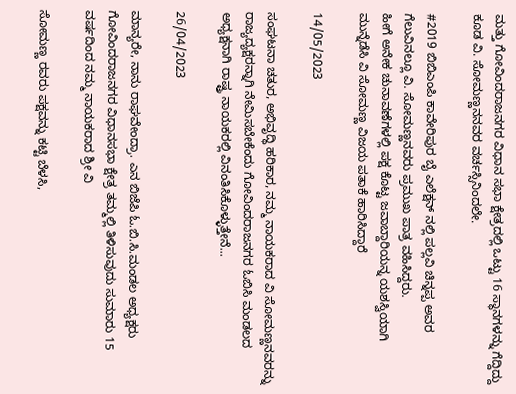ಮತ್ತು ಗೋವಿಂದರಾಜನಗರ ವಿಧಾನ ಸಭಾ ಕ್ಷೇತ್ರದಲ್ಲಿ ಒಟ್ಟು 16 ಸ್ಥಾನಗಳನ್ನು ಗೆದ್ದಿದ್ದು ಕೂಡ ವಿ. ಸೋಮಣ್ಣನನವರ ವರ್ಚಸ್ಸಿನಿಂದಲೇ.

#2019 ಬಿಬಿಎಂಪಿ ಕಾವೇರಿಪುರ ಬೈ ಎಲೆಕ್ಷನ್ ನಲ್ಲಿ ಪಲ್ಲವಿ ಚಿನ್ನಪ್ಪ ಅವರ ಗೆಲುವಿನಲ್ಲೂ ವಿ. ಸೋಮಣ್ಣನವರು ಪ್ರಮುಖ ಪಾತ್ರ ವಹಿಸಿದ್ದರು.
ಹೀಗೆ ಅನೇಕ ಚುನಾವಣೆಗಳಲ್ಲಿ ಪಕ್ಷ ಕೊಟ್ಟ ಜವಾಬ್ದಾರಿಯನ್ನ ಯಶಸ್ವಿಯಾಗಿ ಮುನ್ನೆಡೆಸಿ ವಿ ಸೋಮಣ್ಣ ವಿಜಯ ಪತಾಕೆ ಹಾರಿಸಿದ್ದಾರೆ

14/05/2023

ಸಂಘಟನಾ ಚತುರ, ಅಭಿವೃದ್ಧಿ ಹರಿಕಾರ, ನಮ್ಮ ನಾಯಕರಾದ ವಿ ಸೋಮಣ್ಣನವರನ್ನು ರಾಜ್ಯದ್ಯಕ್ಷರನ್ನಾಗಿ ನೇಮಿಸಬೇಕೆಂದು ಗೋವಿಂದರಾಜನಗರ ಓಬಿಸಿ ಮಂಡಲದ ಅಧ್ಯಕ್ಷನಾಗಿ ರಾಷ್ಟ್ರ ನಾಯಕರಲ್ಲಿ ವಿನಂತಿಸಿಕೊಳ್ಳುತ್ತೇನೆ...

26/04/2023

ಮಾನ್ಯರೇ, ನಾನು ರಾಘವೇಂದ್ರಾ. ಎನ ಬಿಜೆಪಿ ಓ.ಬಿ.ಸಿ.ಮಂಡಲ ಅಧ್ಯಕ್ಷರು ಗೋವಿಂದರಾಜನಗರ ವಿಧಾನಸಭಾ ಕ್ಷೇತ್ರ ತಮ್ಮಲ್ಲಿ ತಿಳಿಸುವುದು ಸುಮಾರು 15 ವರ್ಷದಿಂದ ನಮ್ಮ ನಾಯಕರಾದ ಶ್ರೀ ವಿ

ಸೋಮಣ್ಣ ರವರು ಪಕ್ಷವನ್ನು ಕಟ್ಟಿ ಬೆಳಸಿ,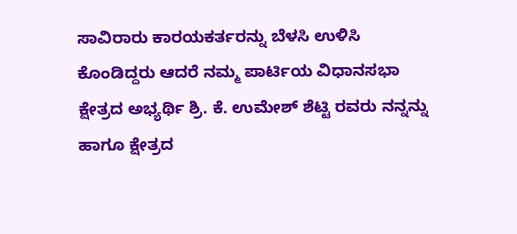ಸಾವಿರಾರು ಕಾರಯಕರ್ತರನ್ನು ಬೆಳಸಿ ಉಳಿಸಿ ಕೊಂಡಿದ್ದರು ಆದರೆ ನಮ್ಮ ಪಾರ್ಟಿಯ ವಿಧಾನಸಭಾ ಕ್ಷೇತ್ರದ ಅಭ್ಯರ್ಥಿ ಶ್ರಿ. ಕೆ. ಉಮೇಶ್ ಶೆಟ್ಟಿ ರವರು ನನ್ನನ್ನು ಹಾಗೂ ಕ್ಷೇತ್ರದ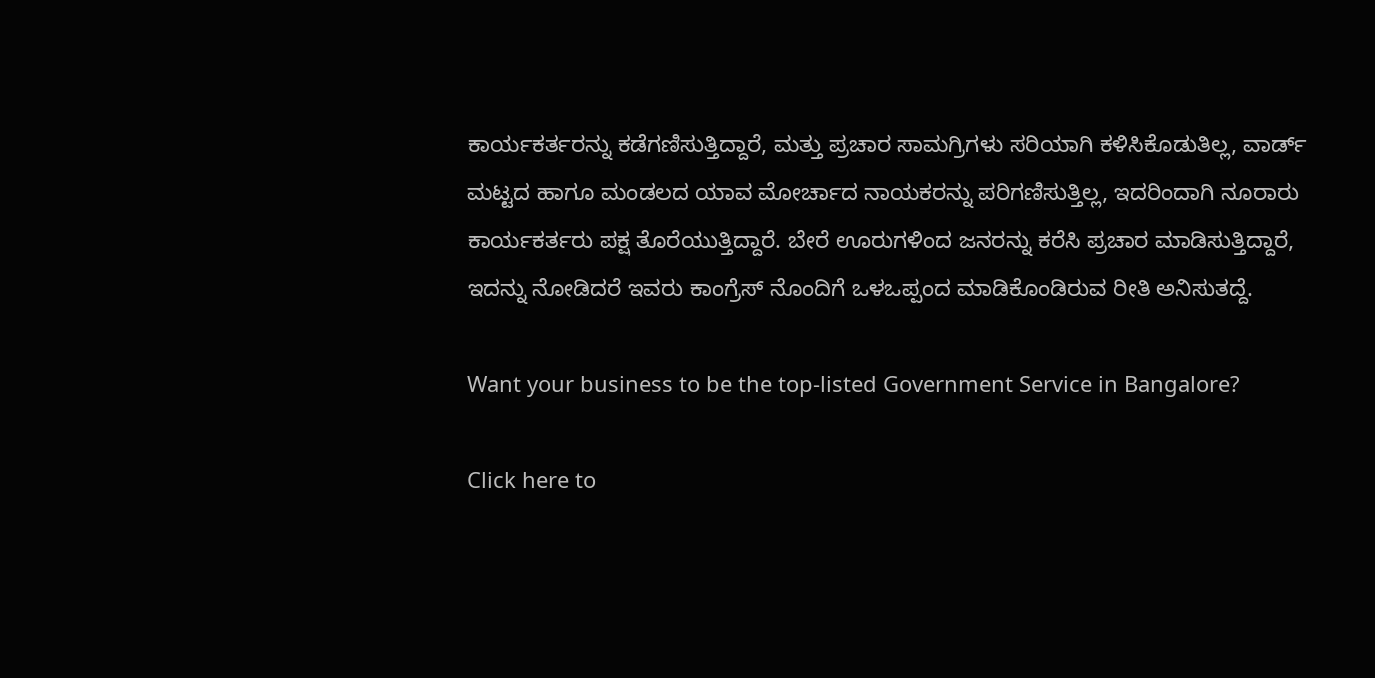ಕಾರ್ಯಕರ್ತರನ್ನು ಕಡೆಗಣಿಸುತ್ತಿದ್ದಾರೆ, ಮತ್ತು ಪ್ರಚಾರ ಸಾಮಗ್ರಿಗಳು ಸರಿಯಾಗಿ ಕಳಿಸಿಕೊಡುತಿಲ್ಲ, ವಾರ್ಡ್ ಮಟ್ಟದ ಹಾಗೂ ಮಂಡಲದ ಯಾವ ಮೋರ್ಚಾದ ನಾಯಕರನ್ನು ಪರಿಗಣಿಸುತ್ತಿಲ್ಲ, ಇದರಿಂದಾಗಿ ನೂರಾರು ಕಾರ್ಯಕರ್ತರು ಪಕ್ಷ ತೊರೆಯುತ್ತಿದ್ದಾರೆ. ಬೇರೆ ಊರುಗಳಿಂದ ಜನರನ್ನು ಕರೆಸಿ ಪ್ರಚಾರ ಮಾಡಿಸುತ್ತಿದ್ದಾರೆ, ಇದನ್ನು ನೋಡಿದರೆ ಇವರು ಕಾಂಗ್ರೆಸ್ ನೊಂದಿಗೆ ಒಳಒಪ್ಪಂದ ಮಾಡಿಕೊಂಡಿರುವ ರೀತಿ ಅನಿಸುತದ್ದೆ.

Want your business to be the top-listed Government Service in Bangalore?

Click here to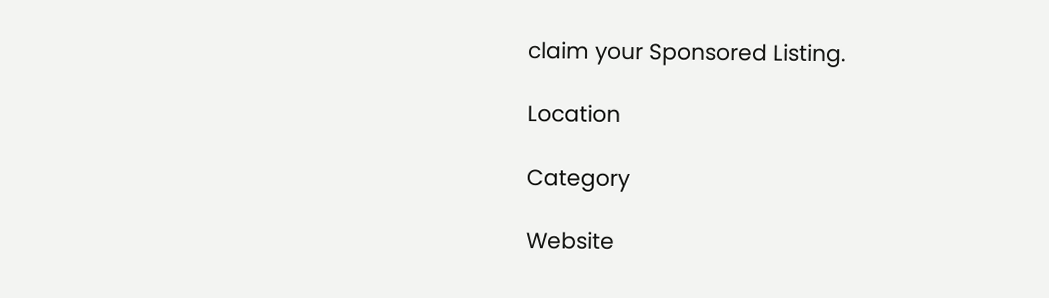claim your Sponsored Listing.

Location

Category

Website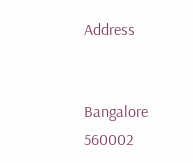Address


Bangalore
560002